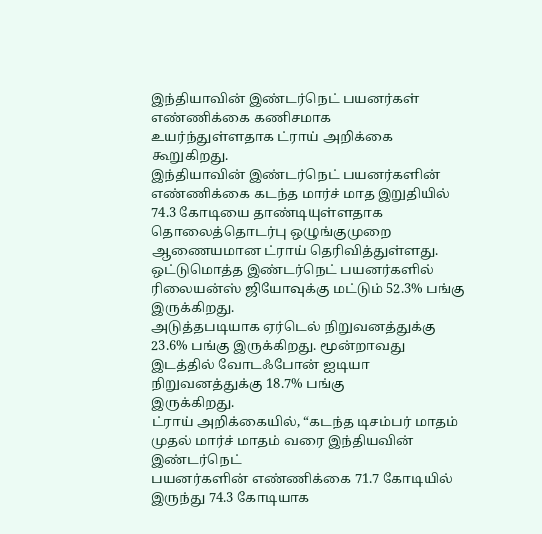இந்தியாவின் இண்டர்நெட் பயனர்கள் எண்ணிக்கை கணிசமாக
உயர்ந்துள்ளதாக ட்ராய் அறிக்கை கூறுகிறது.
இந்தியாவின் இண்டர்நெட் பயனர்களின்
எண்ணிக்கை கடந்த மார்ச் மாத இறுதியில் 74.3 கோடியை தாண்டியுள்ளதாக தொலைத்தொடர்பு ஒழுங்குமுறை
ஆணையமான ட்ராய் தெரிவித்துள்ளது.
ஒட்டுமொத்த இண்டர்நெட் பயனர்களில் ரிலையன்ஸ் ஜியோவுக்கு மட்டும் 52.3% பங்கு இருக்கிறது.
அடுத்தபடியாக ஏர்டெல் நிறுவனத்துக்கு
23.6% பங்கு இருக்கிறது. மூன்றாவது இடத்தில் வோடஃபோன் ஐடியா நிறுவனத்துக்கு 18.7% பங்கு
இருக்கிறது.
ட்ராய் அறிக்கையில், “கடந்த டிசம்பர் மாதம் முதல் மார்ச் மாதம் வரை இந்தியவின் இண்டர்நெட்
பயனர்களின் எண்ணிக்கை 71.7 கோடியில் இருந்து 74.3 கோடியாக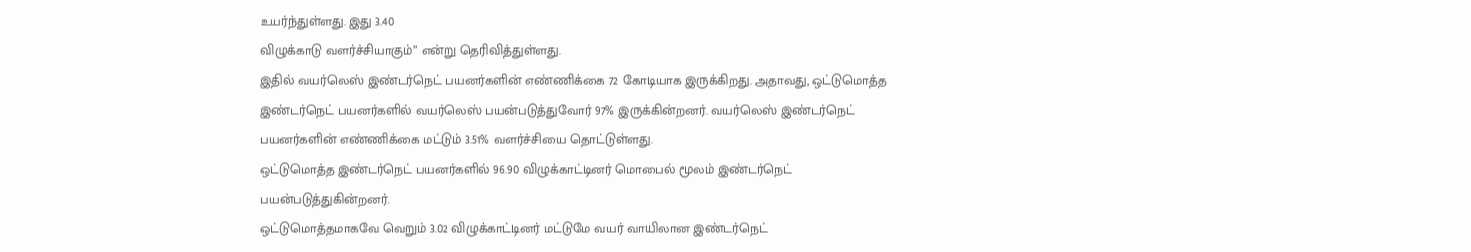உயர்ந்துள்ளது. இது 3.40
விழுக்காடு வளர்ச்சியாகும்” என்று தெரிவித்துள்ளது.
இதில் வயர்லெஸ் இண்டர்நெட் பயனர்களின் எண்ணிக்கை 72 கோடியாக இருக்கிறது. அதாவது, ஒட்டுமொத்த
இண்டர்நெட் பயனர்களில் வயர்லெஸ் பயன்படுத்துவோர் 97% இருக்கின்றனர். வயர்லெஸ் இண்டர்நெட்
பயனர்களின் எண்ணிக்கை மட்டும் 3.51% வளர்ச்சியை தொட்டுள்ளது.
ஒட்டுமொத்த இண்டர்நெட் பயனர்களில் 96.90 விழுக்காட்டினர் மொபைல் மூலம் இண்டர்நெட் பயன்படுத்துகின்றனர்.
ஒட்டுமொத்தமாகவே வெறும் 3.02 விழுக்காட்டினர் மட்டுமே வயர் வாயிலான இண்டர்நெட்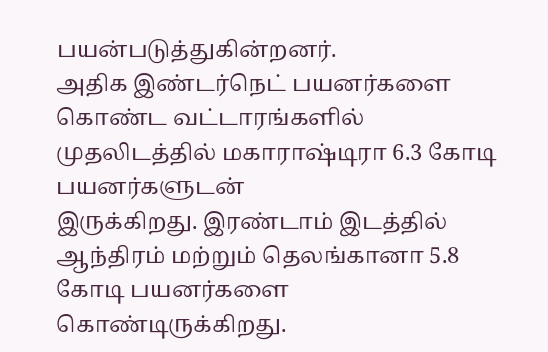பயன்படுத்துகின்றனர்.
அதிக இண்டர்நெட் பயனர்களை கொண்ட வட்டாரங்களில் முதலிடத்தில் மகாராஷ்டிரா 6.3 கோடி பயனர்களுடன்
இருக்கிறது. இரண்டாம் இடத்தில் ஆந்திரம் மற்றும் தெலங்கானா 5.8 கோடி பயனர்களை கொண்டிருக்கிறது.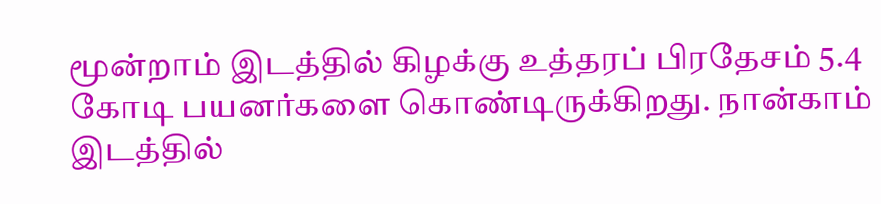மூன்றாம் இடத்தில் கிழக்கு உத்தரப் பிரதேசம் 5.4 கோடி பயனர்களை கொண்டிருக்கிறது. நான்காம்
இடத்தில்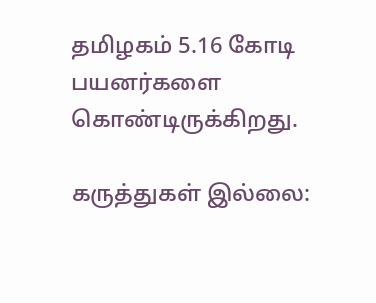தமிழகம் 5.16 கோடி பயனர்களை கொண்டிருக்கிறது.

கருத்துகள் இல்லை: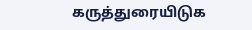கருத்துரையிடுக